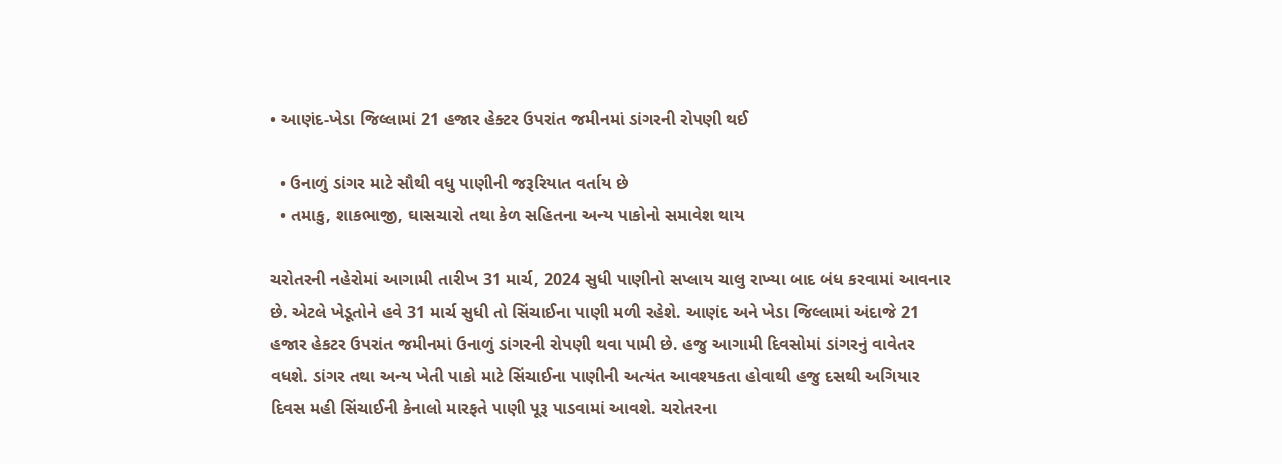• આણંદ-ખેડા જિલ્લામાં 21 હજાર હેક્ટર ઉપરાંત જમીનમાં ડાંગરની રોપણી થઈ

  • ઉનાળું ડાંગર માટે સૌથી વધુ પાણીની જરૂરિયાત વર્તાય છે
  • તમાકુ, શાકભાજી, ઘાસચારો તથા કેળ સહિતના અન્ય પાકોનો સમાવેશ થાય

ચરોતરની નહેરોમાં આગામી તારીખ 31 માર્ચ, 2024 સુધી પાણીનો સપ્લાય ચાલુ રાખ્યા બાદ બંધ કરવામાં આવનાર છે. એટલે ખેડૂતોને હવે 31 માર્ચ સુધી તો સિંચાઈના પાણી મળી રહેશે. આણંદ અને ખેડા જિલ્લામાં અંદાજે 21 હજાર હેકટર ઉપરાંત જમીનમાં ઉનાળું ડાંગરની રોપણી થવા પામી છે. હજુ આગામી દિવસોમાં ડાંગરનું વાવેતર વધશે. ડાંગર તથા અન્ય ખેતી પાકો માટે સિંચાઈના પાણીની અત્યંત આવશ્યકતા હોવાથી હજુ દસથી અગિયાર દિવસ મહી સિંચાઈની કેનાલો મારફતે પાણી પૂરૂ પાડવામાં આવશે. ચરોતરના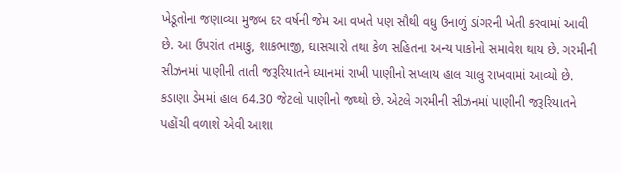ખેડૂતોના જણાવ્યા મુજબ દર વર્ષની જેમ આ વખતે પણ સૌથી વધુ ઉનાળું ડાંગરની ખેતી કરવામાં આવી છે. આ ઉપરાંત તમાકુ, શાકભાજી, ઘાસચારો તથા કેળ સહિતના અન્ય પાકોનો સમાવેશ થાય છે. ગરમીની સીઝનમાં પાણીની તાતી જરૂરિયાતને ધ્યાનમાં રાખી પાણીનો સપ્લાય હાલ ચાલુ રાખવામાં આવ્યો છે. કડાણા ડેમમાં હાલ 64.30 જેટલો પાણીનો જથ્થો છે. એટલે ગરમીની સીઝનમાં પાણીની જરૂરિયાતને પહોંચી વળાશે એવી આશા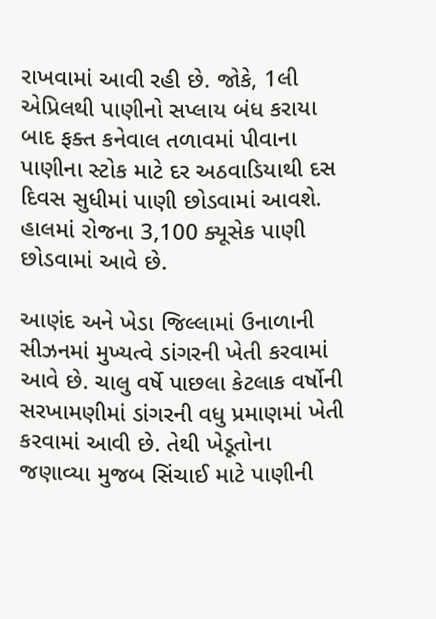રાખવામાં આવી રહી છે. જોકે, 1લી એપ્રિલથી પાણીનો સપ્લાય બંધ કરાયા બાદ ફક્ત કનેવાલ તળાવમાં પીવાના પાણીના સ્ટોક માટે દર અઠવાડિયાથી દસ દિવસ સુધીમાં પાણી છોડવામાં આવશે. હાલમાં રોજના 3,100 ક્યૂસેક પાણી છોડવામાં આવે છે.

આણંદ અને ખેડા જિલ્લામાં ઉનાળાની સીઝનમાં મુખ્યત્વે ડાંગરની ખેતી કરવામાં આવે છે. ચાલુ વર્ષે પાછલા કેટલાક વર્ષોની સરખામણીમાં ડાંગરની વધુ પ્રમાણમાં ખેતી કરવામાં આવી છે. તેથી ખેડૂતોના જણાવ્યા મુજબ સિંચાઈ માટે પાણીની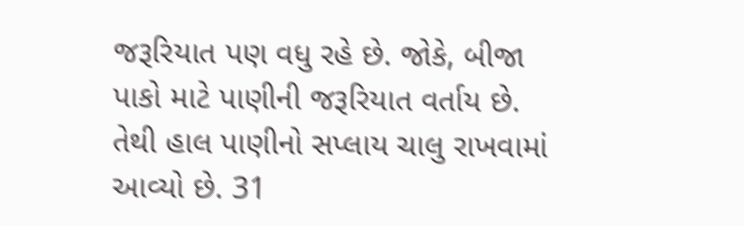જરૂરિયાત પણ વધુ રહે છે. જોકે, બીજા પાકો માટે પાણીની જરૂરિયાત વર્તાય છે. તેથી હાલ પાણીનો સપ્લાય ચાલુ રાખવામાં આવ્યો છે. 31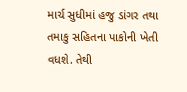માર્ચ સુધીમાં હજુ ડાંગર તથા તમાકુ સહિતના પાકોની ખેતી વધશે. તેથી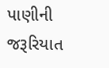પાણીની જરૂરિયાત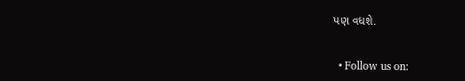પણ વધશે.


  • Follow us on: